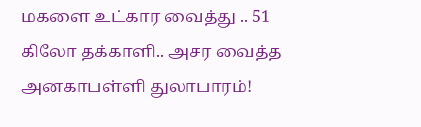மகளை உட்கார வைத்து .. 51 கிலோ தக்காளி.. அசர வைத்த அனகாபள்ளி துலாபாரம்!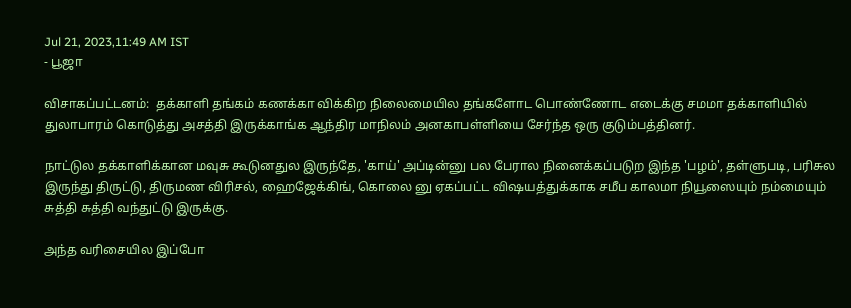Jul 21, 2023,11:49 AM IST
- பூஜா

விசாகப்பட்டனம்:  தக்காளி தங்கம் கணக்கா விக்கிற நிலைமையில தங்களோட பொண்ணோட எடைக்கு சமமா தக்காளியில் துலாபாரம் கொடுத்து அசத்தி இருக்காங்க ஆந்திர மாநிலம் அனகாபள்ளியை சேர்ந்த ஒரு குடும்பத்தினர்.

நாட்டுல தக்காளிக்கான மவுசு கூடுனதுல இருந்தே, 'காய்' அப்டின்னு பல பேரால நினைக்கப்படுற இந்த 'பழம்', தள்ளுபடி, பரிசுல இருந்து திருட்டு, திருமண விரிசல், ஹைஜேக்கிங், கொலை னு ஏகப்பட்ட விஷயத்துக்காக சமீப காலமா நியூஸையும் நம்மையும் சுத்தி சுத்தி வந்துட்டு இருக்கு.

அந்த வரிசையில இப்போ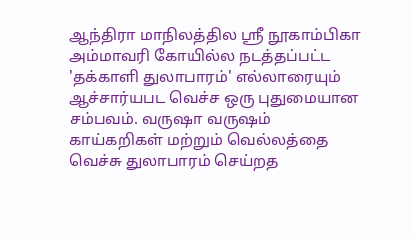ஆந்திரா மாநிலத்தில ஸ்ரீ நூகாம்பிகா அம்மாவரி கோயில்ல நடத்தப்பட்ட 'தக்காளி துலாபாரம்' எல்லாரையும் ஆச்சார்யபட வெச்ச ஒரு புதுமையான சம்பவம். வருஷா வருஷம் காய்கறிகள் மற்றும் வெல்லத்தை வெச்சு துலாபாரம் செய்றத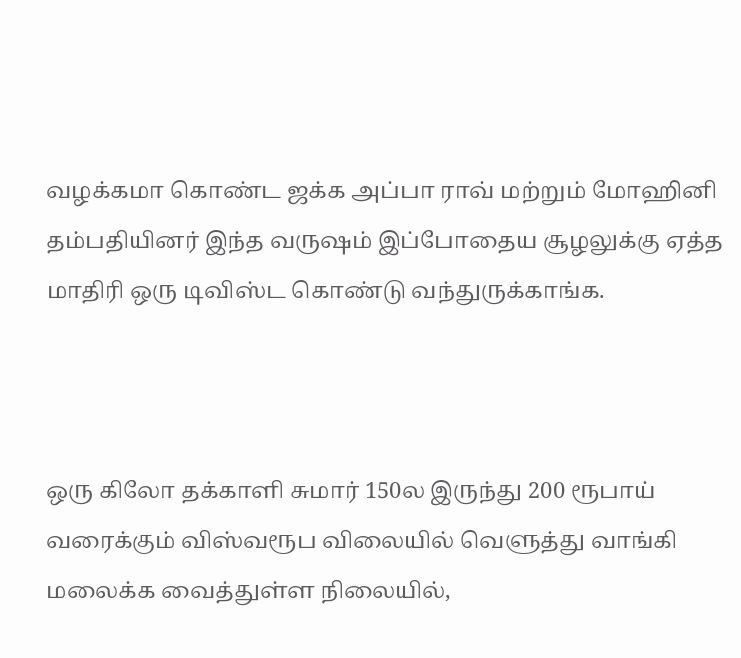வழக்கமா கொண்ட ஜக்க அப்பா ராவ் மற்றும் மோஹினி தம்பதியினர் இந்த வருஷம் இப்போதைய சூழலுக்கு ஏத்த மாதிரி ஒரு டிவிஸ்ட கொண்டு வந்துருக்காங்க.



ஒரு கிலோ தக்காளி சுமார் 150ல இருந்து 200 ரூபாய் வரைக்கும் விஸ்வரூப விலையில் வெளுத்து வாங்கி மலைக்க வைத்துள்ள நிலையில்,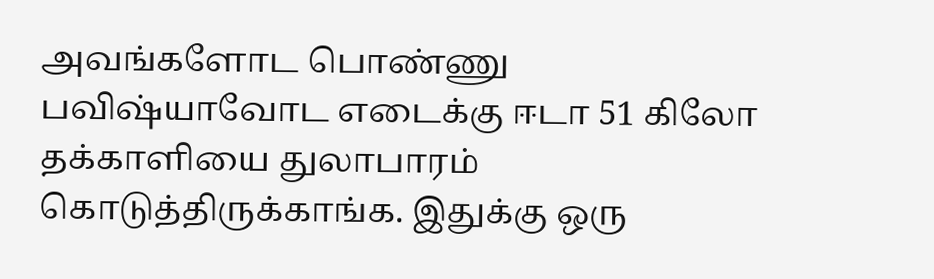அவங்களோட பொண்ணு பவிஷ்யாவோட எடைக்கு ஈடா 51 கிலோ தக்காளியை துலாபாரம் கொடுத்திருக்காங்க. இதுக்கு ஒரு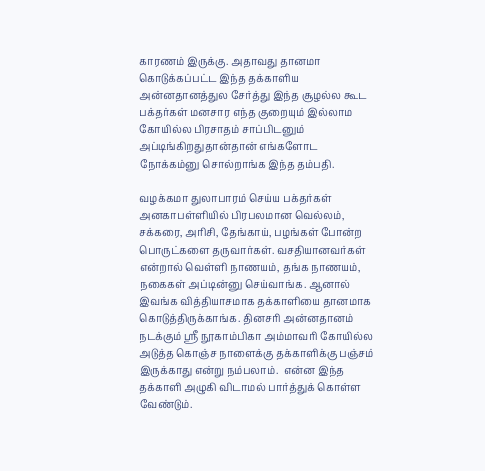காரணம் இருக்கு. அதாவது தானமா கொடுக்கப்பட்ட இந்த தக்காளிய அன்னதானத்துல சேர்த்து இந்த சூழல்ல கூட பக்தர்கள் மனசார எந்த குறையும் இல்லாம கோயில்ல பிரசாதம் சாப்பிடனும் அப்டிங்கிறதுதான்தான் எங்களோட நோக்கம்னு சொல்றாங்க இந்த தம்பதி.

வழக்கமா துலாபாரம் செய்ய பக்தர்கள் அனகாபள்ளியில் பிரபலமான வெல்லம், சக்கரை, அரிசி, தேங்காய், பழங்கள் போன்ற பொருட்களை தருவார்கள். வசதியானவர்கள் என்றால் வெள்ளி நாணயம், தங்க நாணயம், நகைகள் அப்டின்னு செய்வாங்க. ஆனால் இவங்க வித்தியாசமாக தக்காளியை தானமாக கொடுத்திருக்காங்க. தினசரி அன்னதானம் நடக்கும் ஸ்ரீ நூகாம்பிகா அம்மாவரி கோயில்ல அடுத்த கொஞ்ச நாளைக்கு தக்காளிக்கு பஞ்சம் இருக்காது என்று நம்பலாம்.  என்ன இந்த தக்காளி அழுகி விடாமல் பார்த்துக் கொள்ள வேண்டும்.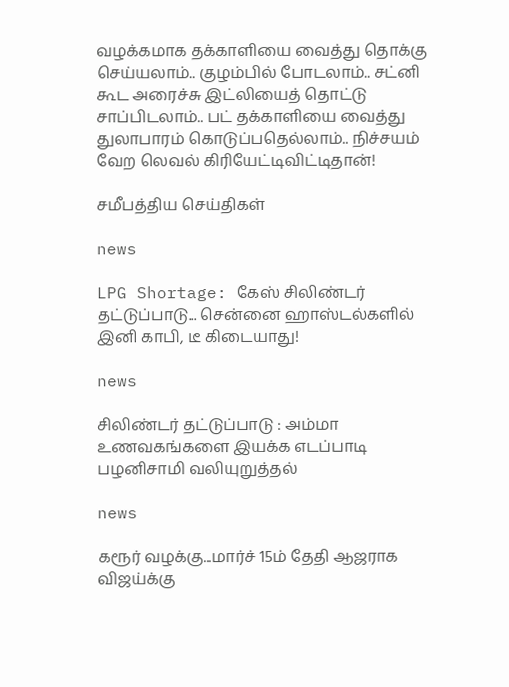வழக்கமாக தக்காளியை வைத்து தொக்கு செய்யலாம்.. குழம்பில் போடலாம்.. சட்னி கூட அரைச்சு இட்லியைத் தொட்டு சாப்பிடலாம்.. பட் தக்காளியை வைத்து துலாபாரம் கொடுப்பதெல்லாம்.. நிச்சயம் வேற லெவல் கிரியேட்டிவிட்டிதான்!

சமீபத்திய செய்திகள்

news

LPG Shortage: கேஸ் சிலிண்டர் தட்டுப்பாடு... சென்னை ஹாஸ்டல்களில் இனி காபி, டீ கிடையாது!

news

சிலிண்டர் தட்டுப்பாடு : அம்மா உணவகங்களை இயக்க எடப்பாடி பழனிசாமி வலியுறுத்தல்

news

கரூர் வழக்கு...மார்ச் 15ம் தேதி ஆஜராக விஜய்க்கு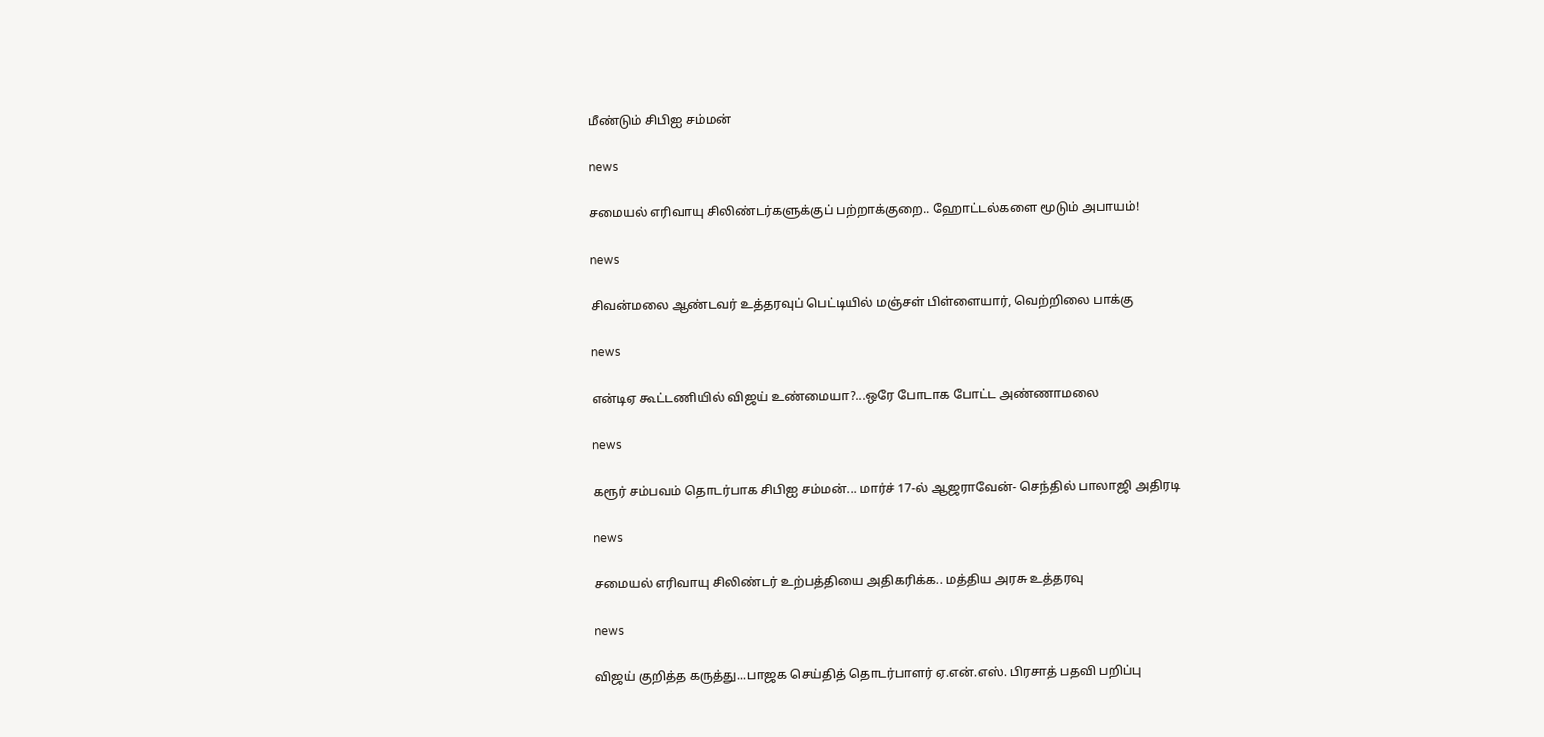மீண்டும் சிபிஐ சம்மன்

news

சமையல் எரிவாயு சிலிண்டர்களுக்குப் பற்றாக்குறை.. ஹோட்டல்களை மூடும் அபாயம்!

news

சிவன்மலை ஆண்டவர் உத்தரவுப் பெட்டியில் மஞ்சள் பிள்ளையார், வெற்றிலை பாக்கு

news

என்டிஏ கூட்டணியில் விஜய் உண்மையா?...ஒரே போடாக போட்ட அண்ணாமலை

news

கரூர் சம்பவம் தொடர்பாக சிபிஐ சம்மன்... மார்ச் 17-ல் ஆஜராவேன்- செந்தில் பாலாஜி அதிரடி

news

சமையல் எரிவாயு சிலிண்டர் உற்பத்தியை அதிகரிக்க.. மத்திய அரசு உத்தரவு

news

விஜய் குறித்த கருத்து...பாஜக செய்தித் தொடர்பாளர் ஏ.என்.எஸ். பிரசாத் பதவி பறிப்பு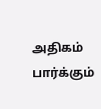அதிகம் பார்க்கும்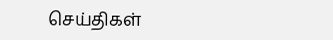செய்திகள்